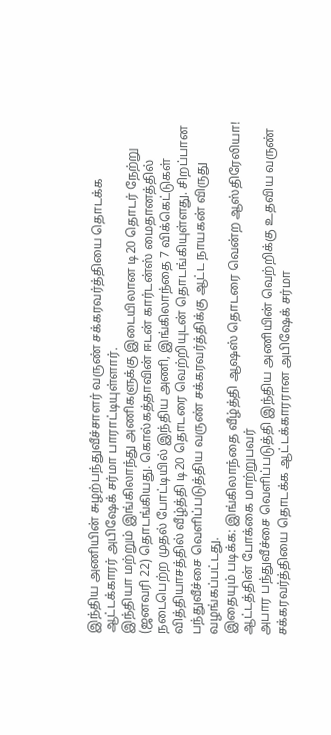இந்திய அணியின் சுழற்பந்துவீச்சாளர் வருண் சக்கரவர்த்தியை தொடக்க ஆட்டக்காரர் அபிஷேக் சர்மா பாராட்டியுள்ளார்.
இந்தியா மற்றும் இங்கிலாந்து அணிகளுக்கு இடையிலான டி20 தொடர் நேற்று (ஜனவரி 22) தொடங்கியது. கொல்கத்தாவின் ஈடன் கார்டன்ஸ் மைதானத்தில் நடைபெற்ற முதல் போட்டியில் இந்திய அணி, இங்கிலாந்தை 7 விக்கெட்டுகள் வித்தியாசத்தில் வீழ்த்தி டி20 தொடரை வெற்றியுடன் தொடங்கியுள்ளது. சிறப்பான பந்துவீச்சை வெளிப்படுத்திய வருண் சக்கரவர்த்திக்கு ஆட்ட நாயகன் விருது வழங்கப்பட்டது.
இதையும் படிக்க: இங்கிலாந்தை வீழ்த்தி ஆஷஸ் தொடரை வென்ற ஆஸ்திரேலியா!
ஆட்டத்தின் போக்கை மாற்றுபவர்
அபார பந்துவீச்சை வெளிப்படுத்தி இந்திய அணியின் வெற்றிக்கு உதவிய வருண் சக்கரவர்த்தியை தொடக்க ஆட்டக்காரரான அபிஷேக் சர்மா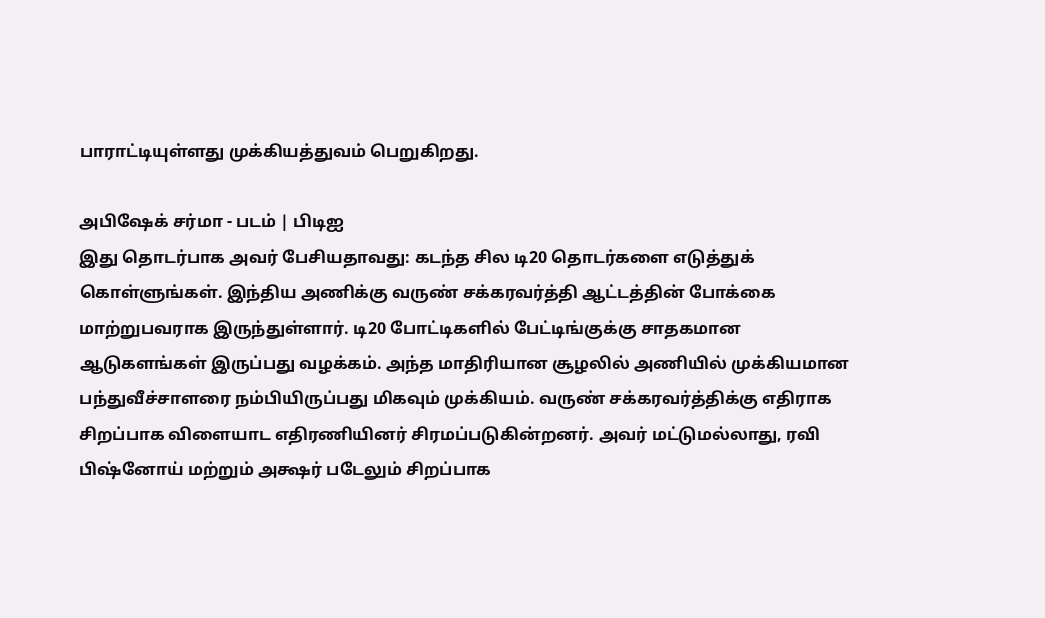பாராட்டியுள்ளது முக்கியத்துவம் பெறுகிறது.

அபிஷேக் சர்மா - படம் | பிடிஐ
இது தொடர்பாக அவர் பேசியதாவது: கடந்த சில டி20 தொடர்களை எடுத்துக் கொள்ளுங்கள். இந்திய அணிக்கு வருண் சக்கரவர்த்தி ஆட்டத்தின் போக்கை மாற்றுபவராக இருந்துள்ளார். டி20 போட்டிகளில் பேட்டிங்குக்கு சாதகமான ஆடுகளங்கள் இருப்பது வழக்கம். அந்த மாதிரியான சூழலில் அணியில் முக்கியமான பந்துவீச்சாளரை நம்பியிருப்பது மிகவும் முக்கியம். வருண் சக்கரவர்த்திக்கு எதிராக சிறப்பாக விளையாட எதிரணியினர் சிரமப்படுகின்றனர். அவர் மட்டுமல்லாது, ரவி பிஷ்னோய் மற்றும் அக்ஷர் படேலும் சிறப்பாக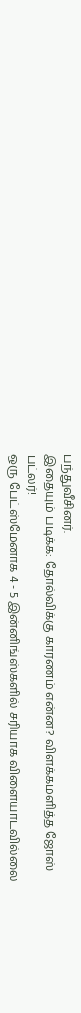பந்துவீசினர்.
இதையும் படிக்க: தோல்விக்கு காரணம் என்ன? விளக்கமளித்த ஜோஸ் பட்லர்!
ஒரு பேட்ஸ்மேனாக 4 - 5 இன்னிங்ஸ்களில் சரியாக விளையாடவில்லை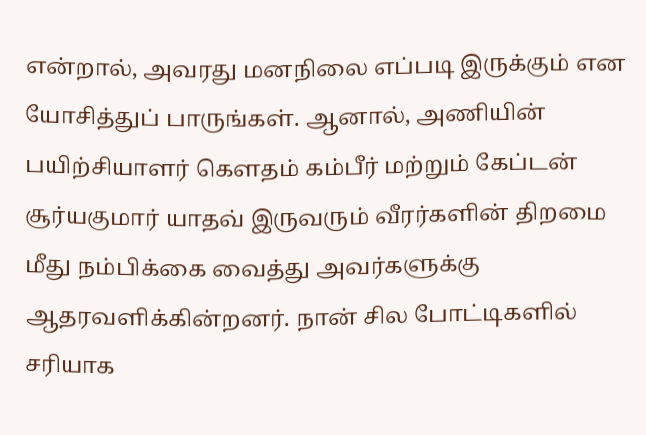என்றால், அவரது மனநிலை எப்படி இருக்கும் என யோசித்துப் பாருங்கள். ஆனால், அணியின் பயிற்சியாளர் கௌதம் கம்பீர் மற்றும் கேப்டன் சூர்யகுமார் யாதவ் இருவரும் வீரர்களின் திறமை மீது நம்பிக்கை வைத்து அவர்களுக்கு ஆதரவளிக்கின்றனர். நான் சில போட்டிகளில் சரியாக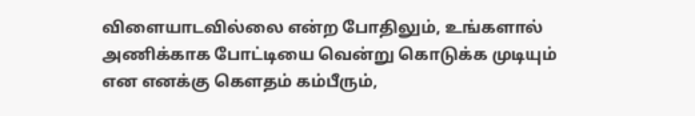விளையாடவில்லை என்ற போதிலும், உங்களால் அணிக்காக போட்டியை வென்று கொடுக்க முடியும் என எனக்கு கௌதம் கம்பீரும்,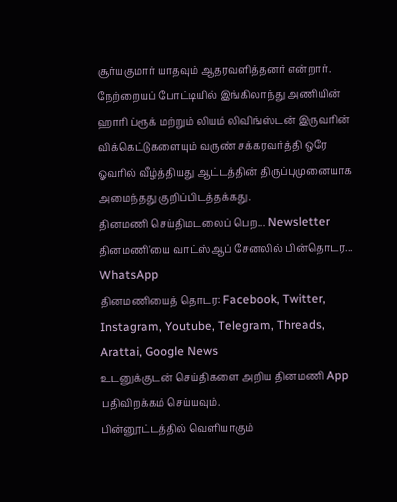சூர்யகுமார் யாதவும் ஆதரவளித்தனர் என்றார்.
நேற்றையப் போட்டியில் இங்கிலாந்து அணியின் ஹாரி ப்ரூக் மற்றும் லியம் லிவிங்ஸ்டன் இருவரின் விக்கெட்டுகளையும் வருண் சக்கரவர்த்தி ஒரே ஓவரில் வீழ்த்தியது ஆட்டத்தின் திருப்புமுனையாக அமைந்தது குறிப்பிடத்தக்கது.
தினமணி செய்திமடலைப் பெற... Newsletter
தினமணி'யை வாட்ஸ்ஆப் சேனலில் பின்தொடர... WhatsApp
தினமணியைத் தொடர: Facebook, Twitter, Instagram, Youtube, Telegram, Threads, Arattai, Google News
உடனுக்குடன் செய்திகளை அறிய தினமணி App பதிவிறக்கம் செய்யவும்.
பின்னூட்டத்தில் வெளியாகும்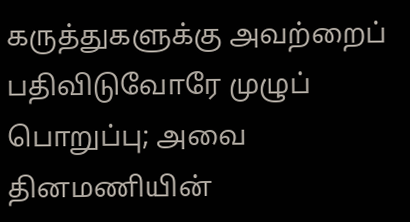கருத்துகளுக்கு அவற்றைப் பதிவிடுவோரே முழுப் பொறுப்பு; அவை தினமணியின்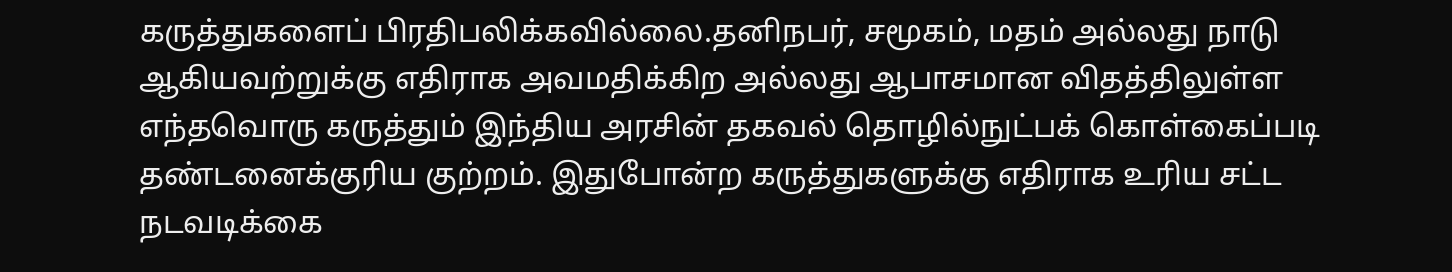கருத்துகளைப் பிரதிபலிக்கவில்லை.தனிநபர், சமூகம், மதம் அல்லது நாடு ஆகியவற்றுக்கு எதிராக அவமதிக்கிற அல்லது ஆபாசமான விதத்திலுள்ள எந்தவொரு கருத்தும் இந்திய அரசின் தகவல் தொழில்நுட்பக் கொள்கைப்படி தண்டனைக்குரிய குற்றம். இதுபோன்ற கருத்துகளுக்கு எதிராக உரிய சட்ட நடவடிக்கை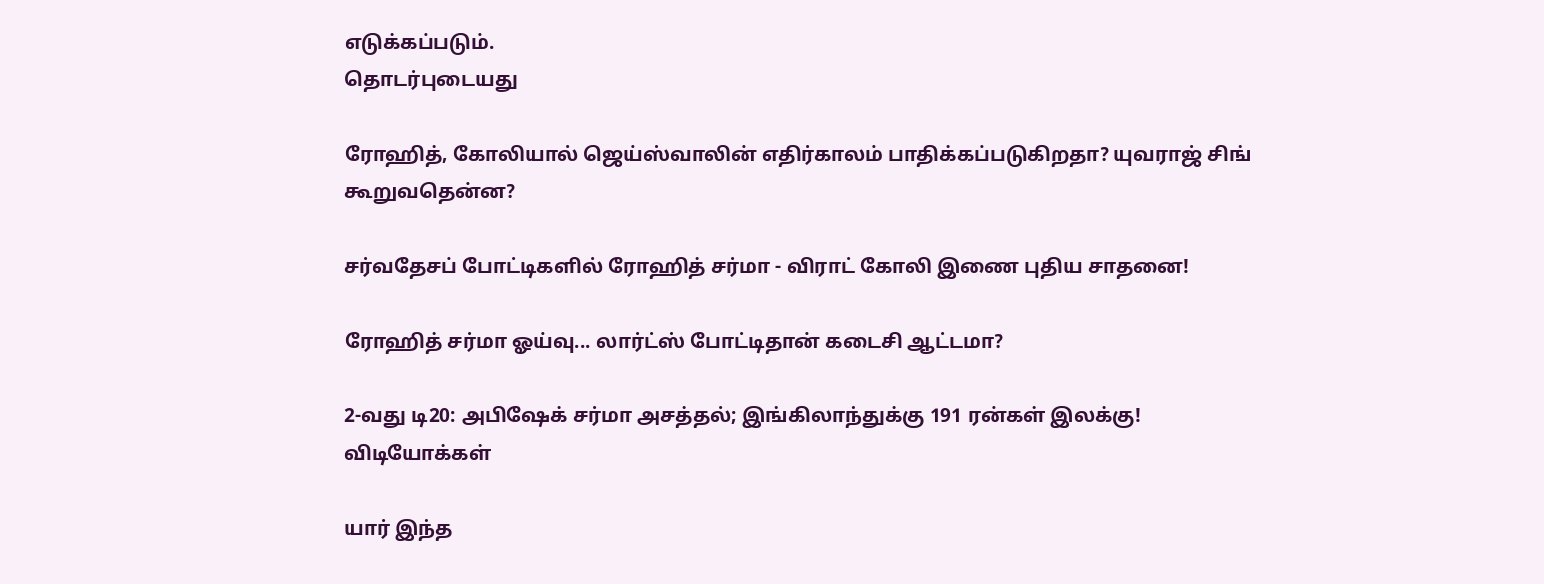எடுக்கப்படும்.
தொடர்புடையது

ரோஹித், கோலியால் ஜெய்ஸ்வாலின் எதிர்காலம் பாதிக்கப்படுகிறதா? யுவராஜ் சிங் கூறுவதென்ன?

சர்வதேசப் போட்டிகளில் ரோஹித் சர்மா - விராட் கோலி இணை புதிய சாதனை!

ரோஹித் சர்மா ஓய்வு... லார்ட்ஸ் போட்டிதான் கடைசி ஆட்டமா?

2-வது டி20: அபிஷேக் சர்மா அசத்தல்; இங்கிலாந்துக்கு 191 ரன்கள் இலக்கு!
விடியோக்கள்

யார் இந்த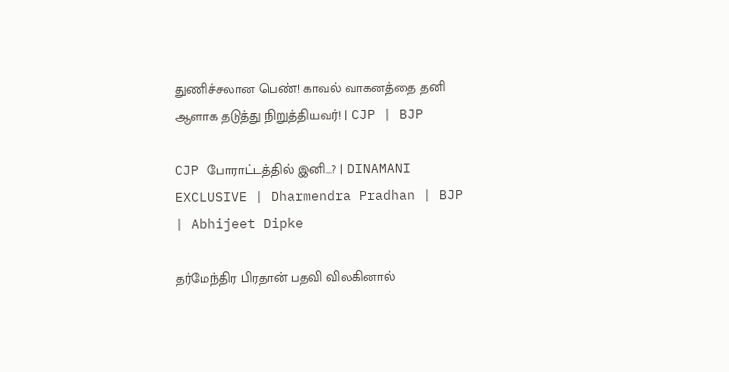துணிச்சலான பெண்! காவல் வாகனத்தை தனி ஆளாக தடுத்து நிறுத்தியவர்! | CJP | BJP

CJP போராட்டத்தில் இனி...? | DINAMANI EXCLUSIVE | Dharmendra Pradhan | BJP | Abhijeet Dipke

தர்மேந்திர பிரதான் பதவி விலகினால்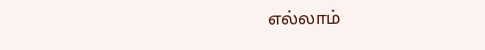எல்லாம்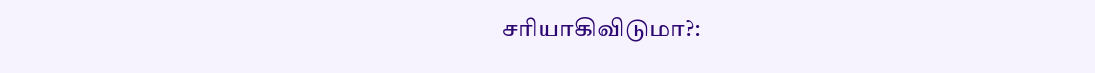சரியாகிவிடுமா?: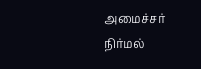அமைச்சர் நிர்மல்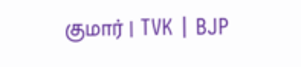குமார் | TVK | BJP